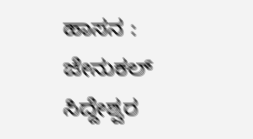ಹಾಸನ : ಜೇನುಕಲ್ ಸಿದ್ದೇಶ್ವರ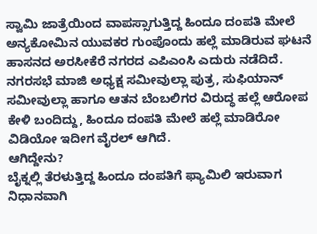ಸ್ವಾಮಿ ಜಾತ್ರೆಯಿಂದ ವಾಪಸ್ಸಾಗುತ್ತಿದ್ದ ಹಿಂದೂ ದಂಪತಿ ಮೇಲೆ ಅನ್ಯಕೋಮಿನ ಯುವಕರ ಗುಂಪೊಂದು ಹಲ್ಲೆ ಮಾಡಿರುವ ಘಟನೆ ಹಾಸನದ ಅರಸೀಕೆರೆ ನಗರದ ಎಪಿಎಂಸಿ ಎದುರು ನಡೆದಿದೆ.
ನಗರಸಭೆ ಮಾಜಿ ಅಧ್ಯಕ್ಷ ಸಮೀವುಲ್ಲಾ ಪುತ್ರ, ಸುಫಿಯಾನ್ ಸಮೀವುಲ್ಲಾ ಹಾಗೂ ಆತನ ಬೆಂಬಲಿಗರ ವಿರುದ್ಧ ಹಲ್ಲೆ ಆರೋಪ ಕೇಳಿ ಬಂದಿದ್ದು, ಹಿಂದೂ ದಂಪತಿ ಮೇಲೆ ಹಲ್ಲೆ ಮಾಡಿರೋ ವಿಡಿಯೋ ಇದೀಗ ವೈರಲ್ ಆಗಿದೆ.
ಆಗಿದ್ದೇನು?
ಬೈಕ್ನಲ್ಲಿ ತೆರಳುತ್ತಿದ್ದ ಹಿಂದೂ ದಂಪತಿಗೆ ಫ್ಯಾಮಿಲಿ ಇರುವಾಗ ನಿಧಾನವಾಗಿ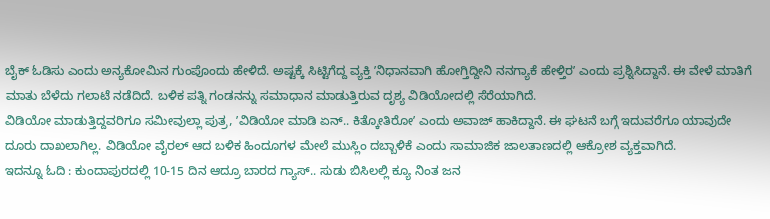ಬೈಕ್ ಓಡಿಸು ಎಂದು ಅನ್ಯಕೋಮಿನ ಗುಂಪೊಂದು ಹೇಳಿದೆ. ಅಷ್ಟಕ್ಕೆ ಸಿಟ್ಟಿಗೆದ್ದ ವ್ಯಕ್ತಿ ʼನಿಧಾನವಾಗಿ ಹೋಗ್ತಿದ್ದೀನಿ ನನಗ್ಯಾಕೆ ಹೇಳ್ತಿರʼ ಎಂದು ಪ್ರಶ್ನಿಸಿದ್ದಾನೆ. ಈ ವೇಳೆ ಮಾತಿಗೆ ಮಾತು ಬೆಳೆದು ಗಲಾಟೆ ನಡೆದಿದೆ. ಬಳಿಕ ಪತ್ನಿ ಗಂಡನನ್ನು ಸಮಾಧಾನ ಮಾಡುತ್ತಿರುವ ದೃಶ್ಯ ವಿಡಿಯೋದಲ್ಲಿ ಸೆರೆಯಾಗಿದೆ.
ವಿಡಿಯೋ ಮಾಡುತ್ತಿದ್ದವರಿಗೂ ಸಮೀವುಲ್ಲಾ ಪುತ್ರ, ʼವಿಡಿಯೋ ಮಾಡಿ ಏನ್.. ಕಿತ್ಕೋತಿರೋʼ ಎಂದು ಅವಾಜ್ ಹಾಕಿದ್ದಾನೆ. ಈ ಘಟನೆ ಬಗ್ಗೆ ಇದುವರೆಗೂ ಯಾವುದೇ ದೂರು ದಾಖಲಾಗಿಲ್ಲ. ವಿಡಿಯೋ ವೈರಲ್ ಆದ ಬಳಿಕ ಹಿಂದೂಗಳ ಮೇಲೆ ಮುಸ್ಲಿಂ ದಬ್ಬಾಳಿಕೆ ಎಂದು ಸಾಮಾಜಿಕ ಜಾಲತಾಣದಲ್ಲಿ ಆಕ್ರೋಶ ವ್ಯಕ್ತವಾಗಿದೆ.
ಇದನ್ನೂ ಓದಿ : ಕುಂದಾಪುರದಲ್ಲಿ 10-15 ದಿನ ಆದ್ರೂ ಬಾರದ ಗ್ಯಾಸ್.. ಸುಡು ಬಿಸಿಲಲ್ಲಿ ಕ್ಯೂ ನಿಂತ ಜನ